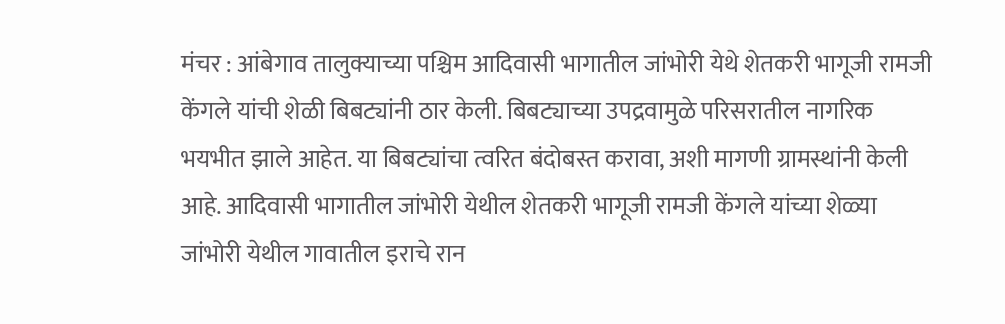मंचर : आंबेगाव तालुक्याच्या पश्चिम आदिवासी भागातील जांभोरी येथे शेतकरी भागूजी रामजी केंगले यांची शेळी बिबट्यांनी ठार केली. बिबट्याच्या उपद्रवामुळे परिसरातील नागरिक भयभीत झाले आहेत. या बिबट्यांचा त्वरित बंदोबस्त करावा, अशी मागणी ग्रामस्थांनी केली आहे. आदिवासी भागातील जांभोरी येथील शेतकरी भागूजी रामजी केंगले यांच्या शेळ्या जांभोरी येथील गावातील इराचे रान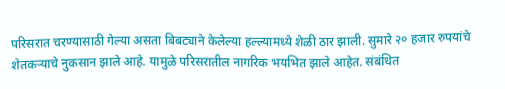परिसरात चरण्यासाठी गेल्या असता बिबट्याने केलेल्या हल्ल्यामध्ये शेळी ठार झाली. सुमारे २० हजार रुपयांचे शेतकऱ्याचे नुकसान झाले आहे. यामुळे परिसरातील नागरिक भयभित झाले आहेत. संबंधित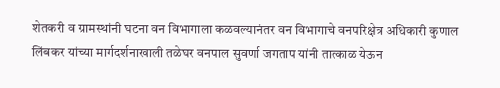शेतकरी व ग्रामस्थांनी घटना वन विभागाला कळवल्यानंतर वन विभागाचे वनपरिक्षेत्र अधिकारी कुणाल लिंबकर यांच्या मार्गदर्शनाखाली तळेघर वनपाल सुवर्णा जगताप यांनी तात्काळ येऊन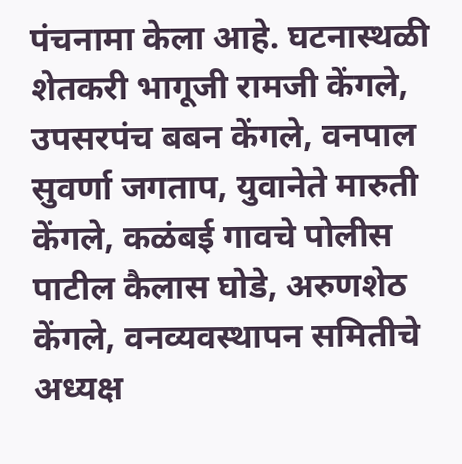पंचनामा केला आहे. घटनास्थळी शेतकरी भागूजी रामजी केंगले, उपसरपंच बबन केंगले, वनपाल सुवर्णा जगताप, युवानेते मारुती केंगले, कळंबई गावचे पोलीस पाटील कैलास घोडे, अरुणशेठ केंगले, वनव्यवस्थापन समितीचे अध्यक्ष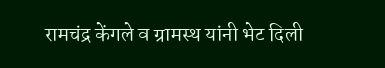रामचंद्र केंगले व ग्रामस्थ यांनी भेट दिली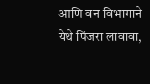आणि वन विभागाने येथे पिंजरा लावावा,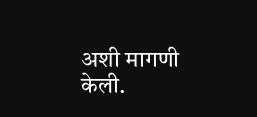अशी मागणी केली.